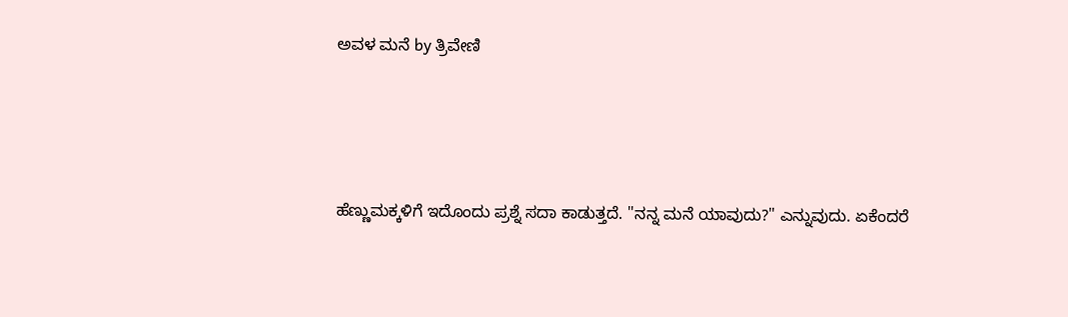ಅವಳ ಮನೆ by ತ್ರಿವೇಣಿ





ಹೆಣ್ಣುಮಕ್ಕಳಿಗೆ ಇದೊಂದು ಪ್ರಶ್ನೆ ಸದಾ ಕಾಡುತ್ತದೆ. "ನನ್ನ ಮನೆ ಯಾವುದು?" ಎನ್ನುವುದು. ಏಕೆಂದರೆ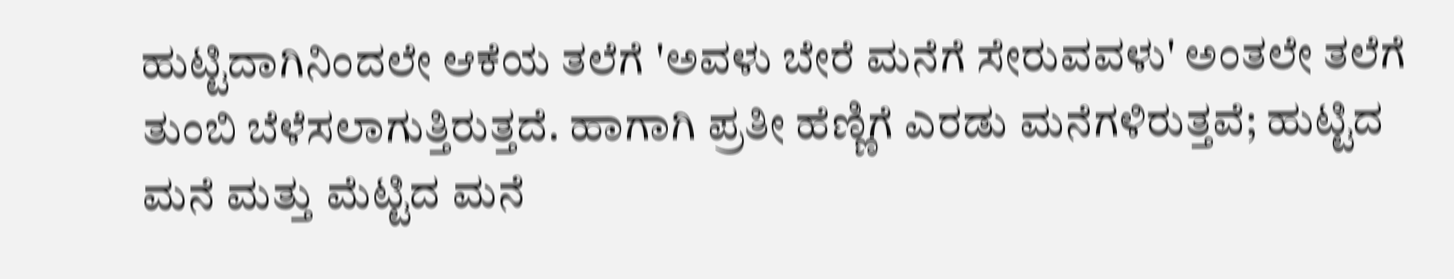ಹುಟ್ಟಿದಾಗಿನಿಂದಲೇ ಆಕೆಯ ತಲೆಗೆ 'ಅವಳು ಬೇರೆ ಮನೆಗೆ ಸೇರುವವಳು' ಅಂತಲೇ ತಲೆಗೆ ತುಂಬಿ ಬೆಳೆಸಲಾಗುತ್ತಿರುತ್ತದೆ. ಹಾಗಾಗಿ ಪ್ರತೀ ಹೆಣ್ಣಿಗೆ ಎರಡು ಮನೆಗಳಿರುತ್ತವೆ; ಹುಟ್ಟಿದ ಮನೆ ಮತ್ತು ಮೆಟ್ಟಿದ ಮನೆ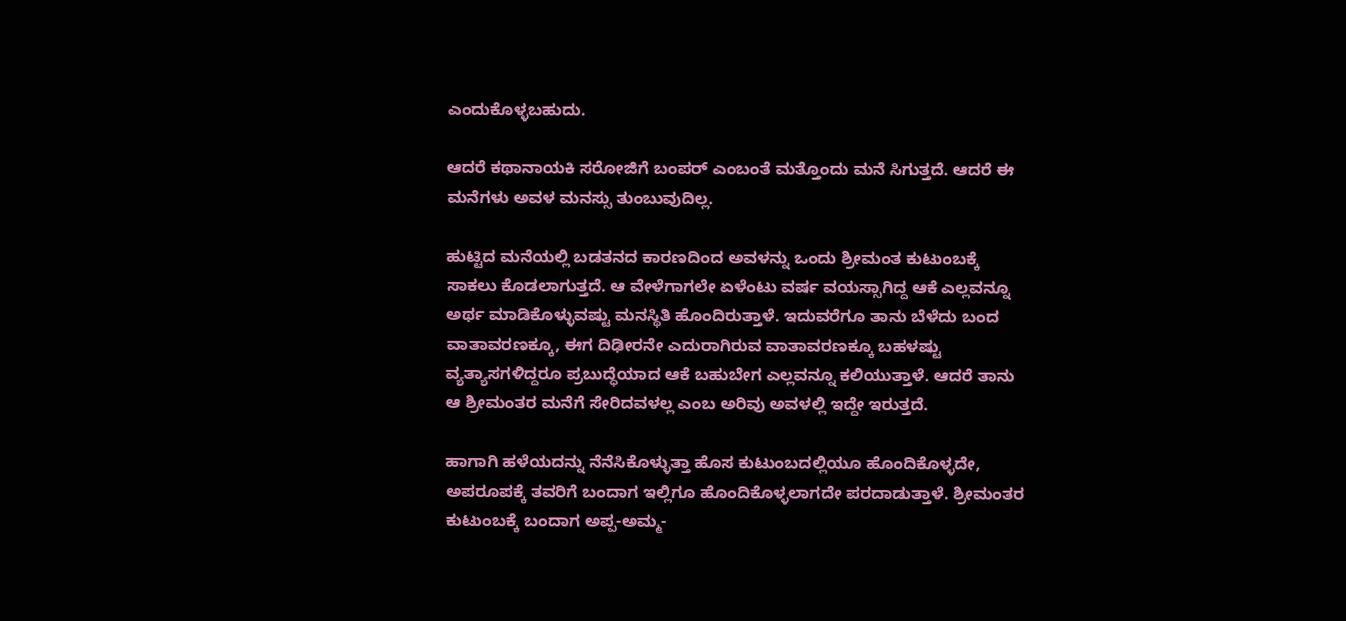ಎಂದುಕೊಳ್ಳಬಹುದು.

ಆದರೆ ಕಥಾನಾಯಕಿ ಸರೋಜಿಗೆ ಬಂಪರ್ ಎಂಬಂತೆ ಮತ್ತೊಂದು ಮನೆ ಸಿಗುತ್ತದೆ. ಆದರೆ ಈ ಮನೆಗಳು ಅವಳ ಮನಸ್ಸು ತುಂಬುವುದಿಲ್ಲ.

ಹುಟ್ಟಿದ ಮನೆಯಲ್ಲಿ ಬಡತನದ ಕಾರಣದಿಂದ ಅವಳನ್ನು ಒಂದು ಶ್ರೀಮಂತ ಕುಟುಂಬಕ್ಕೆ ಸಾಕಲು ಕೊಡಲಾಗುತ್ತದೆ. ಆ ವೇಳೆಗಾಗಲೇ ಏಳೆಂಟು ವರ್ಷ ವಯಸ್ಸಾಗಿದ್ದ ಆಕೆ ಎಲ್ಲವನ್ನೂ ಅರ್ಥ ಮಾಡಿಕೊಳ್ಳುವಷ್ಟು ಮನಸ್ಥಿತಿ ಹೊಂದಿರುತ್ತಾಳೆ. ಇದುವರೆಗೂ ತಾನು ಬೆಳೆದು ಬಂದ ವಾತಾವರಣಕ್ಕೂ, ಈಗ ದಿಢೀರನೇ ಎದುರಾಗಿರುವ ವಾತಾವರಣಕ್ಕೂ ಬಹಳಷ್ಟು ವ್ಯತ್ಯಾಸಗಳಿದ್ದರೂ ಪ್ರಬುದ್ಧೆಯಾದ ಆಕೆ ಬಹುಬೇಗ ಎಲ್ಲವನ್ನೂ ಕಲಿಯುತ್ತಾಳೆ. ಆದರೆ ತಾನು ಆ ಶ್ರೀಮಂತರ ಮನೆಗೆ ಸೇರಿದವಳಲ್ಲ ಎಂಬ ಅರಿವು ಅವಳಲ್ಲಿ ಇದ್ದೇ ಇರುತ್ತದೆ.

ಹಾಗಾಗಿ ಹಳೆಯದನ್ನು ನೆನೆಸಿಕೊಳ್ಳುತ್ತಾ ಹೊಸ ಕುಟುಂಬದಲ್ಲಿಯೂ ಹೊಂದಿಕೊಳ್ಳದೇ, ಅಪರೂಪಕ್ಕೆ ತವರಿಗೆ ಬಂದಾಗ ಇಲ್ಲಿಗೂ ಹೊಂದಿಕೊಳ್ಳಲಾಗದೇ ಪರದಾಡುತ್ತಾಳೆ. ಶ್ರೀಮಂತರ ಕುಟುಂಬಕ್ಕೆ ಬಂದಾಗ ಅಪ್ಪ-ಅಮ್ಮ-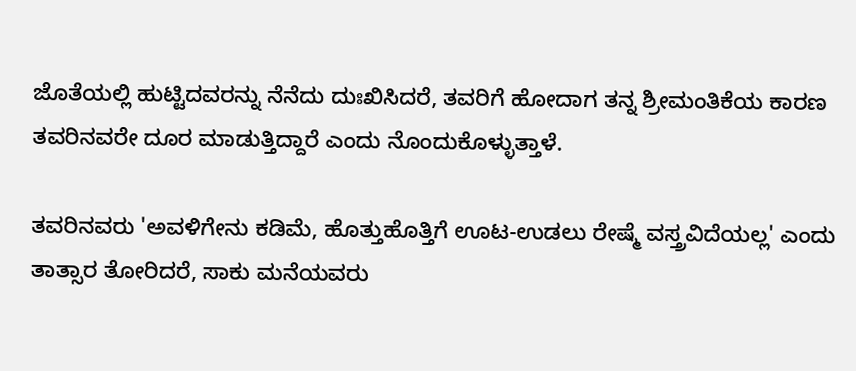ಜೊತೆಯಲ್ಲಿ ಹುಟ್ಟಿದವರನ್ನು ನೆನೆದು ದುಃಖಿಸಿದರೆ, ತವರಿಗೆ ಹೋದಾಗ ತನ್ನ ಶ್ರೀಮಂತಿಕೆಯ ಕಾರಣ ತವರಿನವರೇ ದೂರ ಮಾಡುತ್ತಿದ್ದಾರೆ ಎಂದು ನೊಂದುಕೊಳ್ಳುತ್ತಾಳೆ.

ತವರಿನವರು 'ಅವಳಿಗೇನು ಕಡಿಮೆ, ಹೊತ್ತುಹೊತ್ತಿಗೆ ಊಟ-ಉಡಲು ರೇಷ್ಮೆ ವಸ್ತ್ರವಿದೆಯಲ್ಲ' ಎಂದು ತಾತ್ಸಾರ ತೋರಿದರೆ, ಸಾಕು ಮನೆಯವರು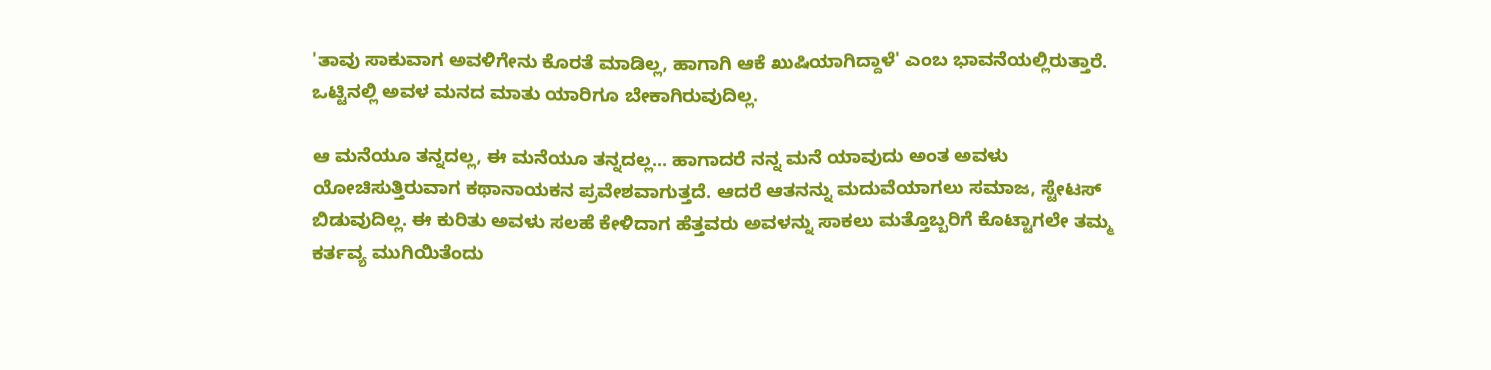'ತಾವು ಸಾಕುವಾಗ ಅವಳಿಗೇನು ಕೊರತೆ ಮಾಡಿಲ್ಲ, ಹಾಗಾಗಿ ಆಕೆ ಖುಷಿಯಾಗಿದ್ದಾಳೆ' ಎಂಬ ಭಾವನೆಯಲ್ಲಿರುತ್ತಾರೆ. ಒಟ್ಟಿನಲ್ಲಿ ಅವಳ ಮನದ ಮಾತು ಯಾರಿಗೂ ಬೇಕಾಗಿರುವುದಿಲ್ಲ.

ಆ ಮನೆಯೂ ತನ್ನದಲ್ಲ, ಈ ಮನೆಯೂ ತನ್ನದಲ್ಲ... ಹಾಗಾದರೆ ನನ್ನ ಮನೆ ಯಾವುದು ಅಂತ ಅವಳು ಯೋಚಿಸುತ್ತಿರುವಾಗ ಕಥಾನಾಯಕನ ಪ್ರವೇಶವಾಗುತ್ತದೆ. ಆದರೆ ಆತನನ್ನು ಮದುವೆಯಾಗಲು ಸಮಾಜ, ಸ್ಟೇಟಸ್ ಬಿಡುವುದಿಲ್ಲ. ಈ ಕುರಿತು ಅವಳು ಸಲಹೆ ಕೇಳಿದಾಗ ಹೆತ್ತವರು ಅವಳನ್ನು ಸಾಕಲು ಮತ್ತೊಬ್ಬರಿಗೆ ಕೊಟ್ಟಾಗಲೇ ತಮ್ಮ ಕರ್ತವ್ಯ ಮುಗಿಯಿತೆಂದು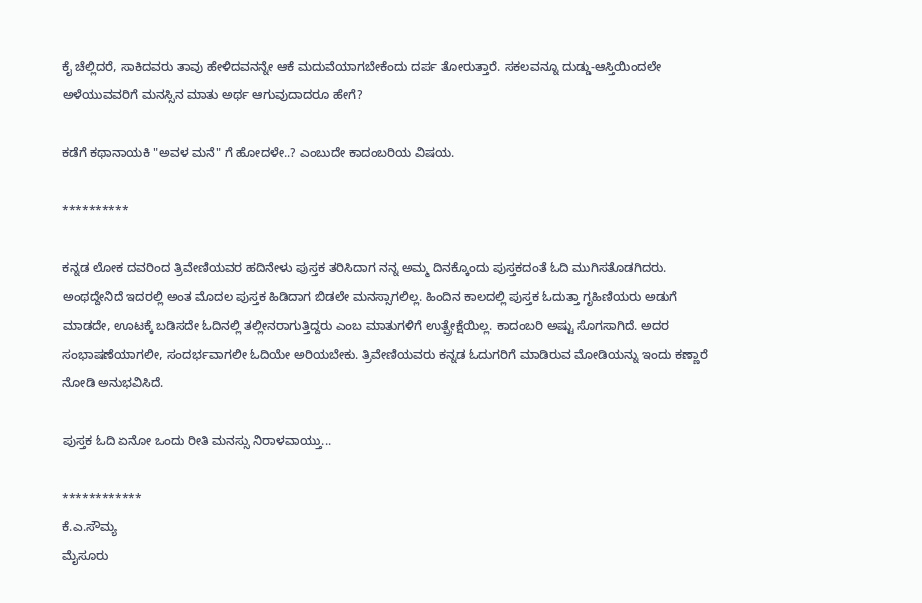ಕೈ ಚೆಲ್ಲಿದರೆ, ಸಾಕಿದವರು ತಾವು ಹೇಳಿದವನನ್ನೇ ಆಕೆ ಮದುವೆಯಾಗಬೇಕೆಂದು ದರ್ಪ ತೋರುತ್ತಾರೆ. ಸಕಲವನ್ನೂ ದುಡ್ಡು-ಆಸ್ತಿಯಿಂದಲೇ ಅಳೆಯುವವರಿಗೆ ಮನಸ್ಸಿನ ಮಾತು ಅರ್ಥ ಆಗುವುದಾದರೂ ಹೇಗೆ?

ಕಡೆಗೆ ಕಥಾನಾಯಕಿ "ಅವಳ ಮನೆ" ಗೆ ಹೋದಳೇ..? ಎಂಬುದೇ ಕಾದಂಬರಿಯ ವಿಷಯ.

**********

ಕನ್ನಡ ಲೋಕ ದವರಿಂದ ತ್ರಿವೇಣಿಯವರ ಹದಿನೇಳು ಪುಸ್ತಕ ತರಿಸಿದಾಗ ನನ್ನ ಅಮ್ಮ ದಿನಕ್ಕೊಂದು ಪುಸ್ತಕದಂತೆ ಓದಿ ಮುಗಿಸತೊಡಗಿದರು. ಅಂಥದ್ದೇನಿದೆ ಇದರಲ್ಲಿ ಅಂತ ಮೊದಲ ಪುಸ್ತಕ ಹಿಡಿದಾಗ ಬಿಡಲೇ ಮನಸ್ಸಾಗಲಿಲ್ಲ. ಹಿಂದಿನ ಕಾಲದಲ್ಲಿ ಪುಸ್ತಕ ಓದುತ್ತಾ ಗೃಹಿಣಿಯರು ಅಡುಗೆ ಮಾಡದೇ, ಊಟಕ್ಕೆ ಬಡಿಸದೇ ಓದಿನಲ್ಲಿ ತಲ್ಲೀನರಾಗುತ್ತಿದ್ದರು ಎಂಬ ಮಾತುಗಳಿಗೆ ಉತ್ಪ್ರೇಕ್ಷೆಯಿಲ್ಲ. ಕಾದಂಬರಿ ಅಷ್ಟು ಸೊಗಸಾಗಿದೆ. ಅದರ ಸಂಭಾಷಣೆಯಾಗಲೀ, ಸಂದರ್ಭವಾಗಲೀ ಓದಿಯೇ ಅರಿಯಬೇಕು. ತ್ರಿವೇಣಿಯವರು ಕನ್ನಡ ಓದುಗರಿಗೆ ಮಾಡಿರುವ ಮೋಡಿಯನ್ನು ಇಂದು ಕಣ್ಣಾರೆ ನೋಡಿ ಅನುಭವಿಸಿದೆ.

ಪುಸ್ತಕ ಓದಿ ಏನೋ ಒಂದು ರೀತಿ ಮನಸ್ಸು ನಿರಾಳವಾಯ್ತು...

************
ಕೆ.ಎ.ಸೌಮ್ಯ
ಮೈಸೂರು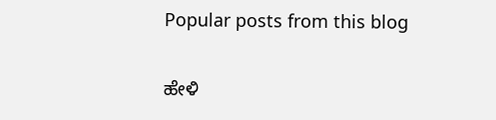Popular posts from this blog

ಹೇಳಿ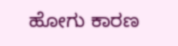ಹೋಗು ಕಾರಣ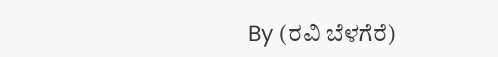By (ರವಿ ಬೆಳಗೆರೆ)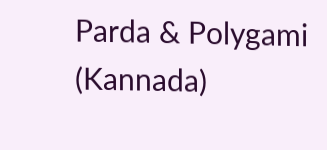Parda & Polygami (Kannada)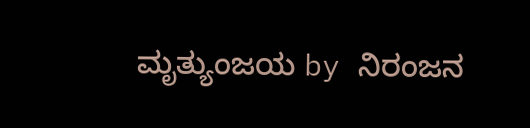ಮೃತ್ಯುಂಜಯ by ನಿರಂಜನ